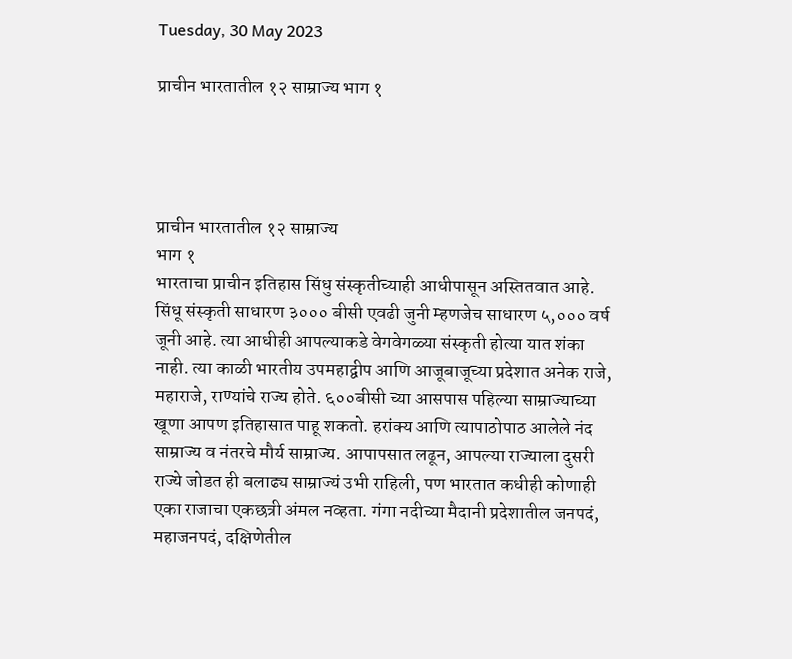Tuesday, 30 May 2023

प्राचीन भारतातील १२ साम्राज्य भाग १




प्राचीन भारतातील १२ साम्राज्य
भाग १
भारताचा प्राचीन इतिहास सिंधु संस्कृतीच्याही आधीपासून अस्तितवात आहे. सिंधू संस्कृती साधारण ३००० बीसी एवढी जुनी म्हणजेच साधारण ५,००० वर्ष जूनी आहे. त्या आधीही आपल्याकडे वेगवेगळ्या संस्कृती होत्या यात शंका नाही. त्या काळी भारतीय उपमहाद्वीप आणि आजूबाजूच्या प्रदेशात अनेक राजे, महाराजे, राण्यांचे राज्य होते. ६००बीसी च्या आसपास पहिल्या साम्राज्याच्या खूणा आपण इतिहासात पाहू शकतो. हरांक्य आणि त्यापाठोपाठ आलेले नंद साम्राज्य व नंतरचे मौर्य साम्राज्य. आपापसात लढून, आपल्या राज्याला दुसरी राज्ये जोडत ही बलाढ्य साम्राज्यं उभी राहिली, पण भारतात कधीही कोणाही एका राजाचा एकछत्री अंमल नव्हता. गंगा नदीच्या मैदानी प्रदेशातील जनपदं, महाजनपदं, दक्षिणेतील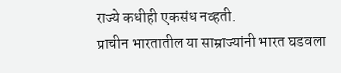राज्ये कधीही एकसंध नव्हती.
प्राचीन भारतातील या साम्राज्यांनी भारत घडवला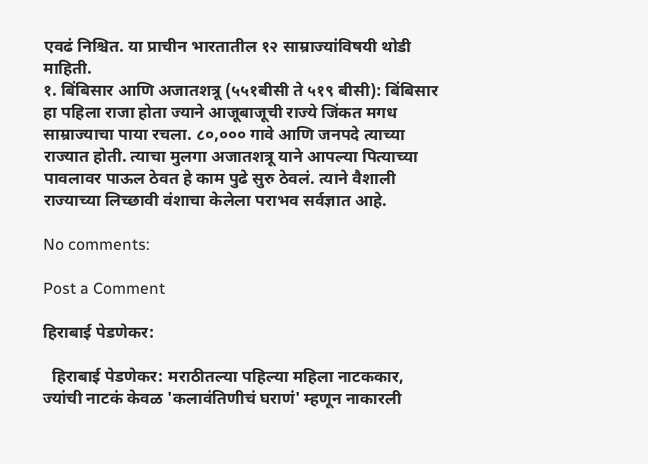एवढं निश्चित. या प्राचीन भारतातील १२ साम्राज्यांविषयी थोडी माहिती.
१. बिंबिसार आणि अजातशत्रू (५५१बीसी ते ५१९ बीसी): बिंबिसार हा पहिला राजा होता ज्याने आजूबाजूची राज्ये जिंकत मगध साम्राज्याचा पाया रचला. ८०,००० गावे आणि जनपदे त्याच्या राज्यात होती. त्याचा मुलगा अजातशत्रू याने आपल्या पित्याच्या पावलावर पाऊल ठेवत हे काम पुढे सुरु ठेवलं. त्याने वैशाली राज्याच्या लिच्छावी वंशाचा केलेला पराभव सर्वज्ञात आहे.

No comments:

Post a Comment

हिराबाई पेडणेकर:

  हिराबाई पेडणेकर: मराठीतल्या पहिल्या महिला नाटककार, ज्यांची नाटकं केवळ 'कलावंतिणीचं घराणं' म्हणून नाकारली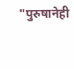"पुरुषानेही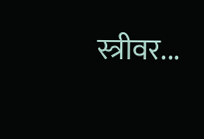स्त्रीवर...